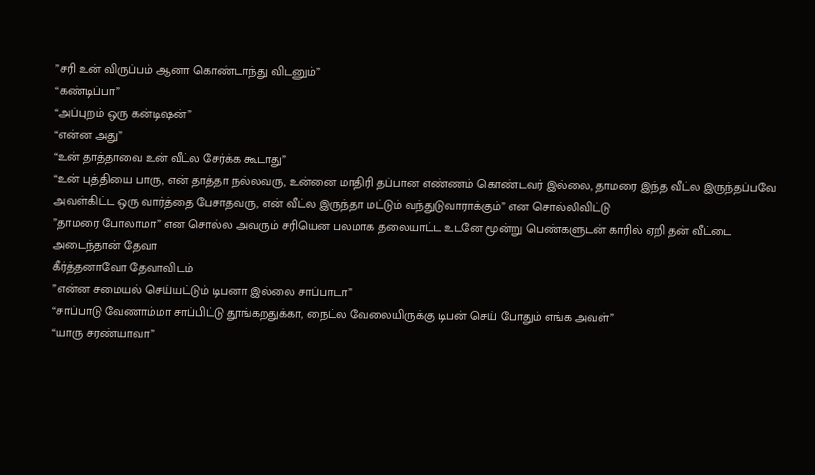”சரி உன் விருப்பம் ஆனா கொண்டாந்து விடனும்”
“கண்டிப்பா”
“அப்புறம் ஒரு கன்டிஷன்”
“என்ன அது”
“உன் தாத்தாவை உன் வீட்ல சேர்க்க கூடாது”
“உன் புத்தியை பாரு, என் தாத்தா நல்லவரு, உன்னை மாதிரி தப்பான எண்ணம் கொண்டவர் இல்லை, தாமரை இந்த வீட்ல இருந்தப்பவே அவள்கிட்ட ஒரு வார்த்தை பேசாதவரு, என் வீட்ல இருந்தா மட்டும் வந்துடுவாராக்கும்” என சொல்லிவிட்டு
”தாமரை போலாமா” என சொல்ல அவரும் சரியென பலமாக தலையாட்ட உடனே மூன்று பெண்களுடன் காரில் ஏறி தன் வீட்டை அடைந்தான் தேவா
கீர்த்தனாவோ தேவாவிடம்
”என்ன சமையல் செய்யட்டும் டிபனா இல்லை சாப்பாடா”
“சாப்பாடு வேணாம்மா சாப்பிட்டு தூங்கறதுக்கா, நைட்ல வேலையிருக்கு டிபன் செய் போதும் எங்க அவள்”
“யாரு சரண்யாவா”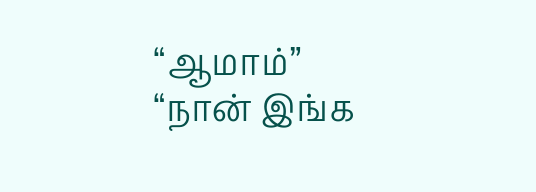“ஆமாம்”
“நான் இங்க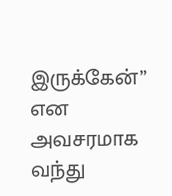இருக்கேன்” என அவசரமாக வந்து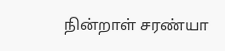நின்றாள் சரண்யா